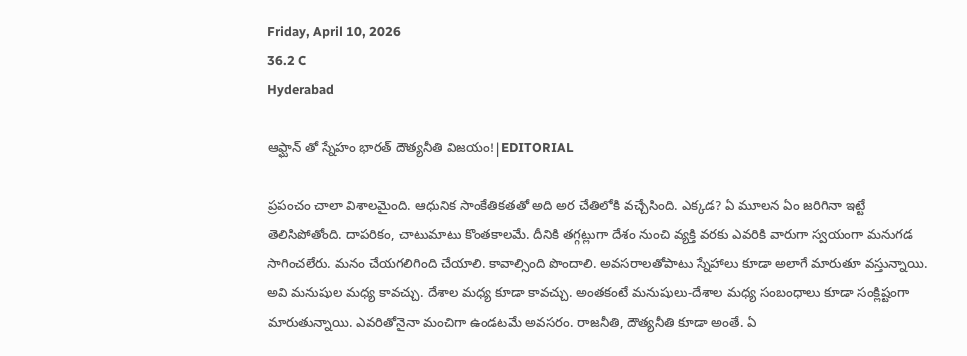Friday, April 10, 2026
36.2 C
Hyderabad

ఆఫ్ఘాన్ తో స్నేహం భారత్ దౌత్యనీతి విజయం!|EDITORIAL

ప్రపంచం చాలా విశాలమైంది. ఆధునిక సాంకేతికతతో అది అర చేతిలోకి వచ్చేసింది. ఎక్కడ? ఏ మూలన ఏం జరిగినా ఇట్టే తెలిసిపోతోంది. దాపరికం, చాటుమాటు కొంతకాలమే. దీనికి తగ్గట్లుగా దేశం నుంచి వ్యక్తి వరకు ఎవరికి వారుగా స్వయంగా మనుగడ సాగించలేరు. మనం చేయగలిగింది చేయాలి. కావాల్సింది పొందాలి. అవసరాలతోపాటు స్నేహాలు కూడా అలాగే మారుతూ వస్తున్నాయి. అవి మనుషుల మధ్య కావచ్చు. దేశాల మధ్య కూడా కావచ్చు. అంతకంటే మనుషులు-దేశాల మధ్య సంబంధాలు కూడా సంక్లిష్టంగా మారుతున్నాయి. ఎవరితోనైనా మంచిగా ఉండటమే అవసరం. రాజనీతి, దౌత్యనీతి కూడా అంతే. ఏ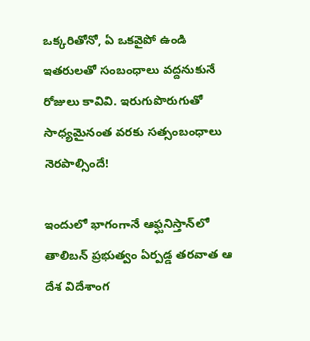ఒక్కరితోనో, ఏ ఒకవైపో ఉండి ఇతరులతో సంబంధాలు వద్దనుకునే రోజులు కావివి. ఇరుగుపొరుగుతో సాధ్యమైనంత వరకు సత్సంబంధాలు నెరపాల్సిందే!

ఇందులో భాగంగానే ఆఫ్ఘనిస్తాన్‌లో తాలిబన్‌ ప్రభుత్వం ఏర్పడ్డ తరవాత ఆ దేశ విదేశాంగ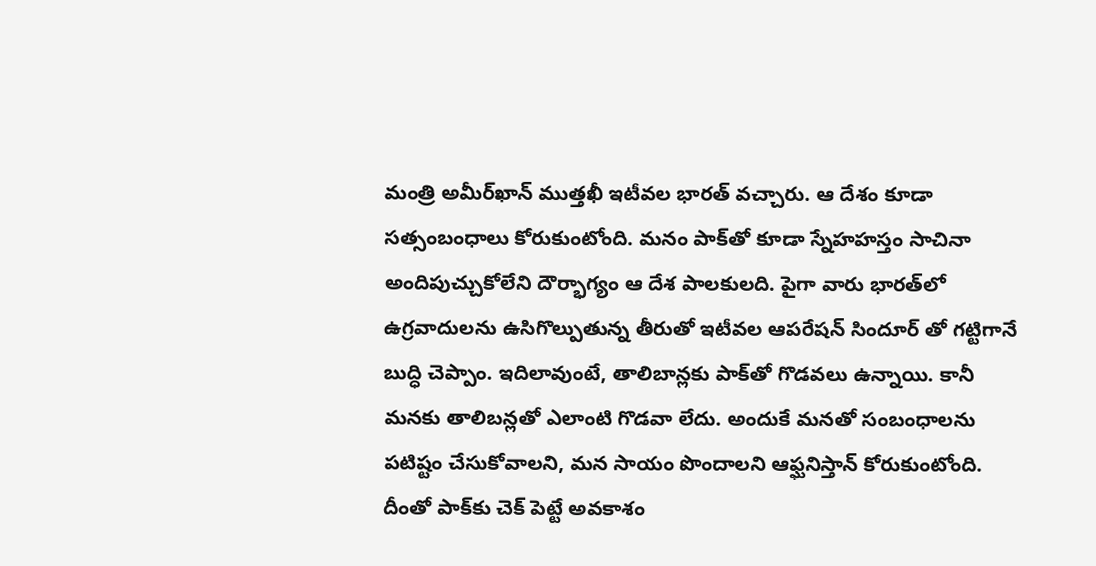మంత్రి అమీర్‌ఖాన్‌ ముత్తఖీ ఇటీవల భారత్‌ వచ్చారు. ఆ దేశం కూడా సత్సంబంధాలు కోరుకుంటోంది. మనం పాక్‌తో కూడా స్నేహహస్తం సాచినా అందిపుచ్చుకోలేని దౌర్భాగ్యం ఆ దేశ పాలకులది. పైగా వారు భారత్‌లో ఉగ్రవాదులను ఉసిగొల్పుతున్న తీరుతో ఇటీవల ఆపరేషన్‌ సిందూర్‌ తో గట్టిగానే బుద్ధి చెప్పాం. ఇదిలావుంటే, తాలిబాన్లకు పాక్‌తో గొడవలు ఉన్నాయి. కానీ మనకు తాలిబన్లతో ఎలాంటి గొడవా లేదు. అందుకే మనతో సంబంధాలను పటిష్టం చేసుకోవాలని, మన సాయం పొందాలని ఆఫ్ఘనిస్తాన్‌ కోరుకుంటోంది. దీంతో పాక్‌కు చెక్‌ పెట్టే అవకాశం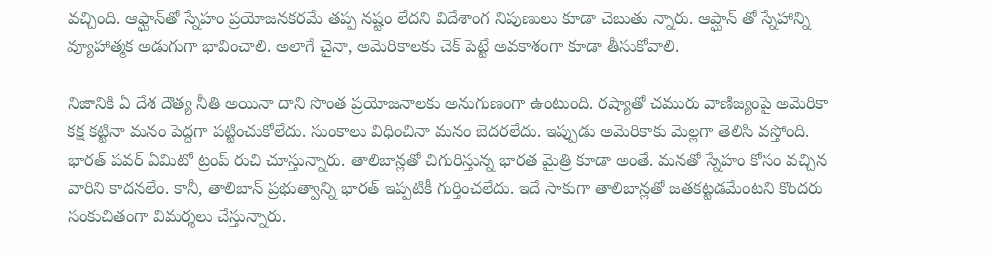వచ్చింది. ఆఫ్ఘాన్‌తో స్నేహం ప్రయోజనకరమే తప్ప నష్టం లేదని విదేశాంగ నిపుణులు కూడా చెబుతు న్నారు. ఆప్ఘాన్ తో స్నేహాన్ని వ్యూహాత్మక అడుగుగా భావించాలి. అలాగే చైనా, అమెరికాలకు చెక్‌ పెట్టే అవకాశంగా కూడా తీసుకోవాలి.

నిజానికి ఏ దేశ దౌత్య నీతి అయినా దాని సొంత ప్రయోజనాలకు అనుగుణంగా ఉంటుంది. రష్యాతో చమురు వాణిజ్యంపై అమెరికా కక్ష కట్టినా మనం పెద్దగా పట్టించుకోలేదు. సుంకాలు విధించినా మనం బెదరలేదు. ఇప్పుడు అమెరికాకు మెల్లగా తెలిసి వస్తోంది. భారత్‌ పవర్‌ ఏమిటో ట్రంప్‌ రుచి చూస్తున్నారు. తాలిబాన్లతో చిగురిస్తున్న భారత మైత్రి కూడా అంతే. మనతో స్నేహం కోసం వచ్చిన వారిని కాదనలేం. కానీ, తాలిబాన్‌ ప్రభుత్వాన్ని భారత్ ఇప్పటికీ గుర్తించలేదు. ఇదే సాకుగా తాలిబాన్లతో జతకట్టడమేంటని కొందరు సంకుచితంగా విమర్శలు చేస్తున్నారు.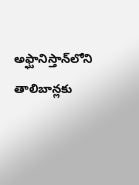అఫ్ఘానిస్తాన్‌లోని తాలిబాన్లకు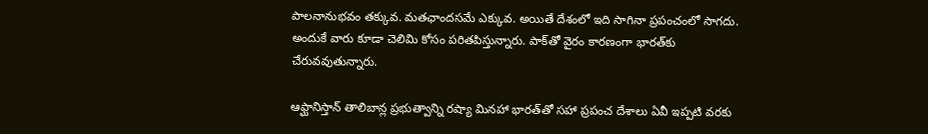పాలనానుభవం తక్కువ. మతఛాందసమే ఎక్కువ. అయితే దేశంలో ఇది సాగినా ప్రపంచంలో సాగదు. అందుకే వారు కూడా చెలిమి కోసం పరితపిస్తున్నారు. పాక్‌తో వైరం కారణంగా భారత్‌కు చేరువవుతున్నారు.

ఆఫ్ఘానిస్తాన్‌ తాలిబాన్ల ప్రభుత్వాన్ని రష్యా మినహా భారత్‌తో సహా ప్రపంచ దేశాలు ఏవీ ఇప్పటి వరకు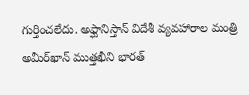గుర్తించలేదు. అఫ్ఘానిస్తాన్‌ విదేశీ వ్యవహారాల మంత్రి అమీర్‌ఖాన్‌ ముత్తఖీని భారత్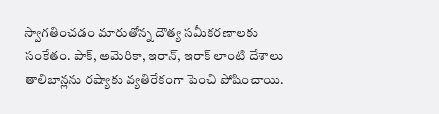స్వాగతించడం మారుతోన్న దౌత్య సమీకరణాలకు సంకేతం. పాక్‌, అమెరికా, ఇరాన్‌, ఇరాక్‌ లాంటి దేశాలు తాలిబాన్లను రష్యాకు వ్యతిరేకంగా పెంచి పోషించాయి.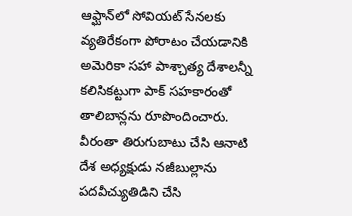ఆఫ్ఘాన్‌లో సోవియట్‌ సేనలకు వ్యతిరేకంగా పోరాటం చేయడానికి అమెరికా సహా పాశ్చాత్య దేశాలన్నీ కలిసికట్టుగా పాక్‌ సహకారంతో తాలిబాన్లను రూపొందించారు. వీరంతా తిరుగుబాటు చేసి ఆనాటి దేశ అధ్యక్షుడు నజీబుల్లాను పదవీచ్యుతిడిని చేసి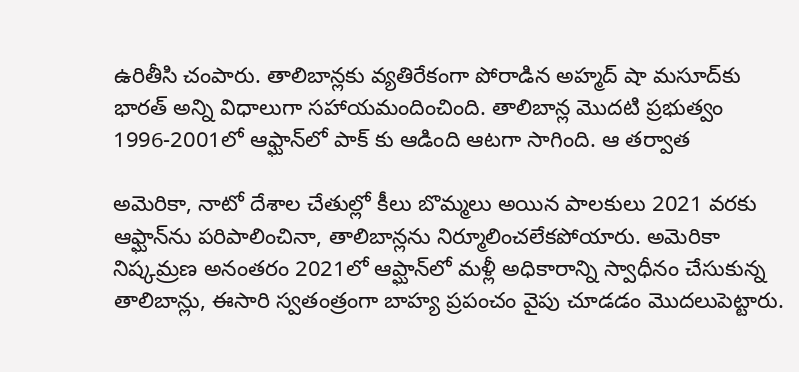ఉరితీసి చంపారు. తాలిబాన్లకు వ్యతిరేకంగా పోరాడిన అహ్మద్‌ షా మసూద్‌కు భారత్‌ అన్ని విధాలుగా సహాయమందించింది. తాలిబాన్ల మొదటి ప్రభుత్వం 1996-2001లో ఆఫ్ఘాన్‌లో పాక్ కు ఆడింది ఆటగా సాగింది. ఆ తర్వాత

అమెరికా, నాటో దేశాల చేతుల్లో కీలు బొమ్మలు అయిన పాలకులు 2021 వరకు ఆఫ్ఘాన్‌ను పరిపాలించినా, తాలిబాన్లను నిర్మూలించలేకపోయారు. అమెరికా నిష్కమ్రణ అనంతరం 2021లో ఆప్ఘాన్‌లో మళ్లీ అధికారాన్ని స్వాధీనం చేసుకున్న తాలిబాన్లు, ఈసారి స్వతంత్రంగా బాహ్య ప్రపంచం వైపు చూడడం మొదలుపెట్టారు.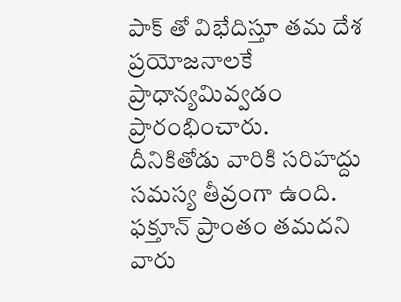పాక్ తో విభేదిస్తూ తమ దేశ ప్రయోజనాలకే ప్రాధాన్యమివ్వడం ప్రారంభించారు. దీనికితోడు వారికి సరిహద్దు సమస్య తీవ్రంగా ఉంది. ఫక్తూన్‌ ప్రాంతం తమదని వారు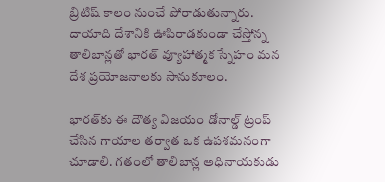బ్రిటిష్‌ కాలం నుంచే పోరాడుతున్నారు. దాయాది దేశానికి ఊపిరాడకుండా చేస్తోన్న తాలిబాన్లతో భారత్‌ వ్యూహాత్మక స్నేహం మన దేశ ప్రయోజనాలకు సానుకూలం.

భారత్‌కు ఈ దౌత్య విజయం డోనాల్డ్‌ ట్రంప్‌ చేసిన గాయాల తర్వాత ఒక ఉపశమనంగా చూడాలి. గతంలో తాలిబాన్ల అధినాయకుడు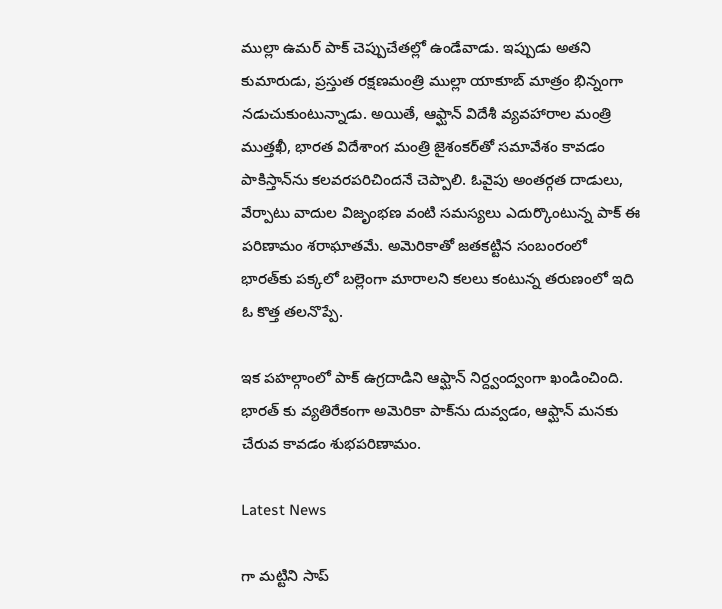ముల్లా ఉమర్‌ పాక్ చెప్పుచేతల్లో ఉండేవాడు. ఇప్పుడు అతని కుమారుడు, ప్రస్తుత రక్షణమంత్రి ముల్లా యాకూబ్‌ మాత్రం భిన్నంగా నడుచుకుంటున్నాడు. అయితే, ఆఫ్ఘాన్‌ విదేశీ వ్యవహారాల మంత్రి ముత్తఖీ, భారత విదేశాంగ మంత్రి జైశంకర్‌తో సమావేశం కావడం పాకిస్తాన్‌ను కలవరపరిచిందనే చెప్పాలి. ఓవైపు అంతర్గత దాడులు, వేర్పాటు వాదుల విజృంభణ వంటి సమస్యలు ఎదుర్కొంటున్న పాక్‌ ఈ పరిణామం శరాఘాతమే. అమెరికాతో జతకట్టిన సంబంరంలో భారత్‌కు పక్కలో బల్లెంగా మారాలని కలలు కంటున్న తరుణంలో ఇది ఓ కొత్త తలనొప్పే.

ఇక పహల్గాంలో పాక్ ఉగ్రదాడిని ఆఫ్ఘాన్‌ నిర్ద్వంద్వంగా ఖండించింది. భారత్ కు వ్యతిరేకంగా అమెరికా పాక్‌ను దువ్వడం, ఆఫ్ఘాన్‌ మనకు చేరువ కావడం శుభపరిణామం.

Latest News

గా మట్టిని సాప్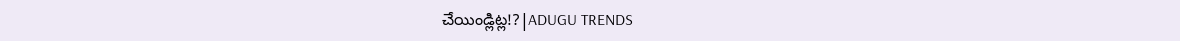చేయిండ్లిట్ల!?|ADUGU TRENDS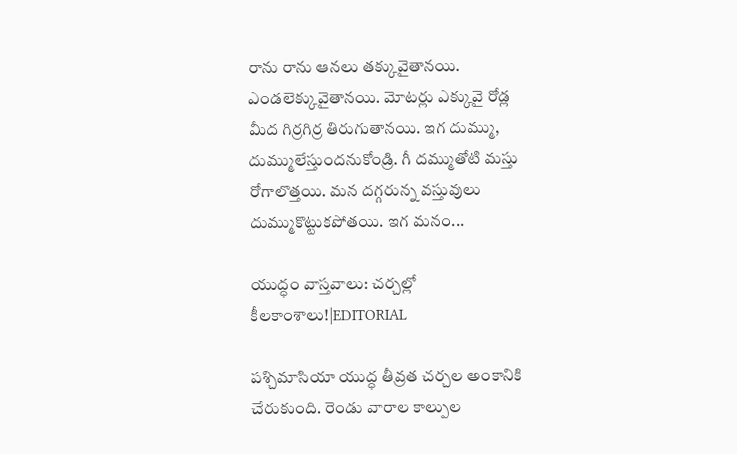రాను రాను ఆనలు తక్కువైతానయి. ఎండలెక్కువైతానయి. మోటర్లు ఎక్కువై రోడ్ల మీద గిర్రగిర్ర తిరుగుతానయి. ఇగ దుమ్ము, దుమ్ములేస్తుందనుకోండ్రి. గీ దమ్ముతోటి మస్తు రోగాలొత్తయి. మన దగ్గరున్న వస్తువులు దుమ్ముకొట్టుకపోతయి. ఇగ మనం...

యుద్ధం వాస్తవాలు: చర్చల్లో కీలకాంశాలు!|EDITORIAL

పశ్చిమాసియా యుద్ధ తీవ్రత చర్చల అంకానికి చేరుకుంది. రెండు వారాల కాల్పుల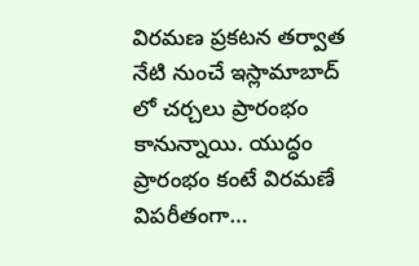విరమణ ప్రకటన తర్వాత నేటి నుంచే ఇస్లామాబాద్ లో చర్చలు ప్రారంభం కానున్నాయి. యుద్ధం ప్రారంభం కంటే విరమణే విపరీతంగా...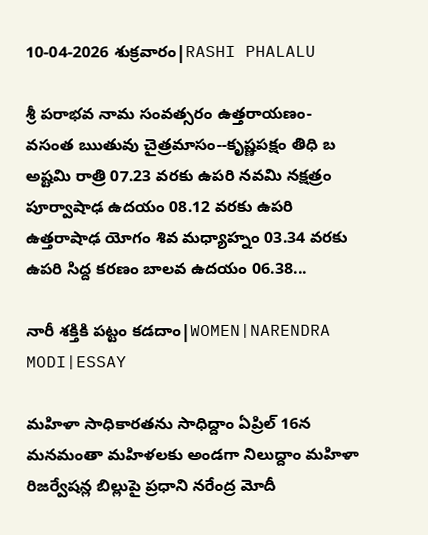10-04-2026 శుక్రవారం|RASHI PHALALU

శ్రీ పరాభవ నామ సంవత్సరం ఉత్తరాయణం-వసంత ఋతువు చైత్రమాసం--కృష్ణపక్షం తిధి బ అష్టమి రాత్రి 07.23 వరకు ఉపరి నవమి నక్షత్రం పూర్వాషాఢ ఉదయం 08.12 వరకు ఉపరి ఉత్తరాషాఢ యోగం శివ మధ్యాహ్నం 03.34 వరకు ఉపరి సిద్ద కరణం బాలవ ఉదయం 06.38...

నారీ శక్తికి పట్టం కడదాం|WOMEN|NARENDRA MODI|ESSAY

మహిళా సాధికారతను సాధిద్దాం ఏప్రిల్ 16న మనమంతా మహిళలకు అండగా నిలుద్దాం మహిళా రిజర్వేషన్ల బిల్లుపై ప్రధాని నరేంద్ర మోదీ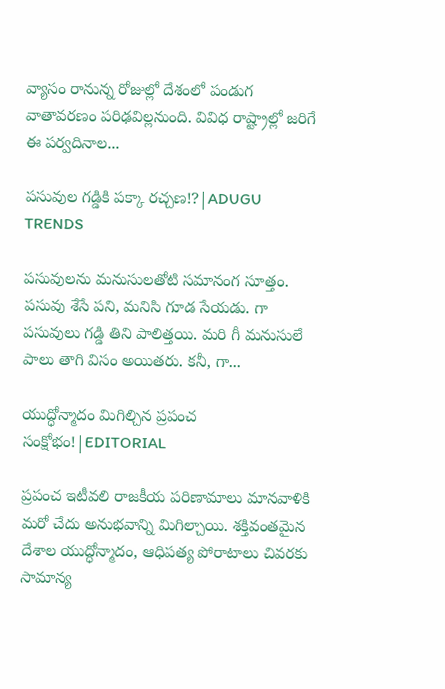వ్యాసం రానున్న రోజుల్లో దేశంలో పండుగ వాతావరణం పరిఢవిల్లనుంది. వివిధ రాష్ట్రాల్లో జరిగే ఈ పర్వదినాల...

పసువుల గడ్డికి పక్కా రచ్చణ!?|ADUGU TRENDS

పసువులను మనుసులతోటి సమానంగ సూత్తం. పసువు శేసే పని, మనిసి గూడ సేయడు. గా పసువులు గడ్డి తిని పాలిత్తయి. మరి గీ మనుసులే పాలు తాగి విసం అయితరు. కనీ, గా...

యుద్ధోన్మాదం మిగిల్చిన ప్రపంచ సంక్షోభం!|EDITORIAL

ప్రపంచ ఇటీవలి రాజకీయ పరిణామాలు మానవాళికి మరో చేదు అనుభవాన్ని మిగిల్చాయి. శక్తివంతమైన దేశాల యుద్ధోన్మాదం, ఆధిపత్య పోరాటాలు చివరకు సామాన్య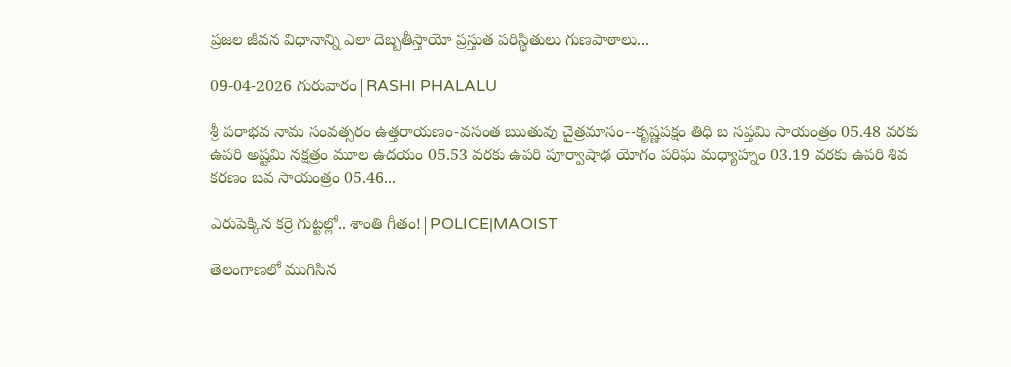ప్రజల జీవన విధానాన్ని ఎలా దెబ్బతీస్తాయో ప్రస్తుత పరిస్థితులు గుణపాఠాలు...

09-04-2026 గురువారం|RASHI PHALALU

శ్రీ పరాభవ నామ సంవత్సరం ఉత్తరాయణం-వసంత ఋతువు చైత్రమాసం--కృష్ణపక్షం తిధి బ సప్తమి సాయంత్రం 05.48 వరకు ఉపరి అష్టమి నక్షత్రం మూల ఉదయం 05.53 వరకు ఉపరి పూర్వాషాఢ యోగం పరిఘ మధ్యాహ్నం 03.19 వరకు ఉపరి శివ కరణం బవ సాయంత్రం 05.46...

ఎరుపెక్కిన కర్రె గుట్టల్లో.. శాంతి గీతం!|POLICE|MAOIST

తెలంగాణలో ముగిసిన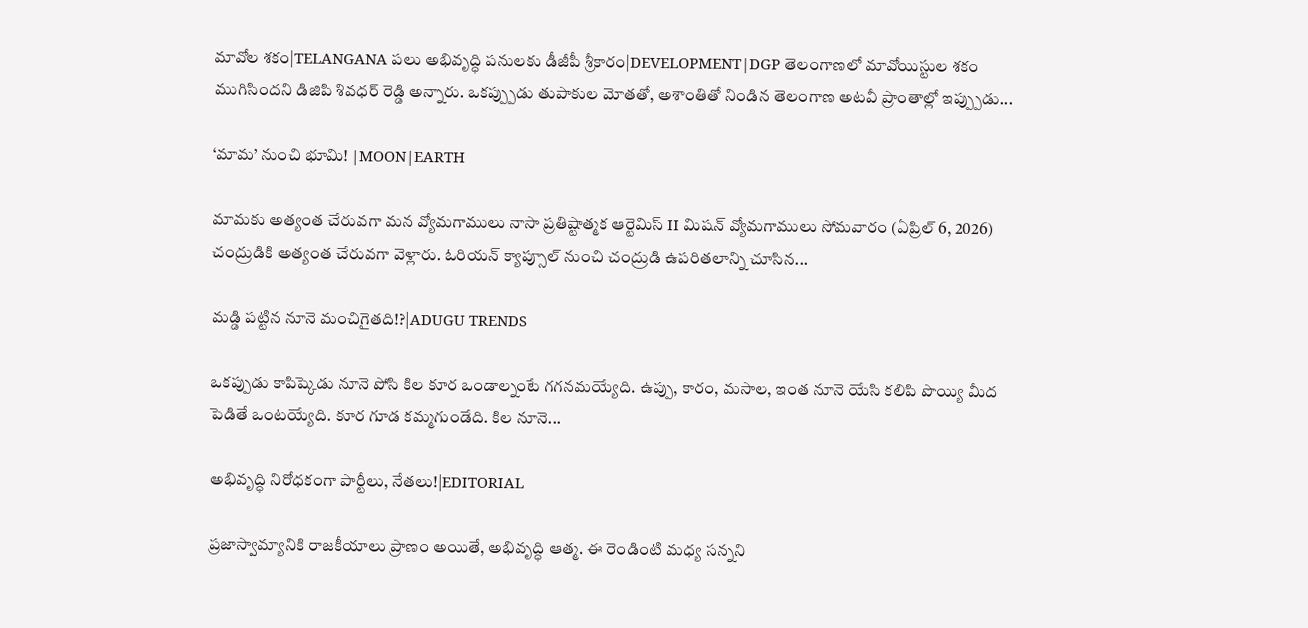మావోల శకం|TELANGANA పలు అభివృద్ధి పనులకు డీజీపీ శ్రీకారం|DEVELOPMENT|DGP తెలంగాణలో మావోయిస్టుల శకం ముగిసిందని డిజిపి శివధర్ రెడ్డి అన్నారు. ఒకప్ప్పుడు తుపాకుల మోతతో, అశాంతితో నిండిన తెలంగాణ అటవీ ప్రాంతాల్లో ఇప్ప్పుడు...

‘మామ’ నుంచి భూమి! |MOON|EARTH

మామకు అత్యంత చేరువగా మన వ్యోమగాములు నాసా ప్రతిష్టాత్మక ఆర్టెమిస్ II మిషన్ వ్యోమగాములు సోమవారం (ఏప్రిల్ 6, 2026) చంద్రుడికి అత్యంత చేరువగా వెళ్లారు. ఓరియన్ క్యాప్సూల్ నుంచి చంద్రుడి ఉపరితలాన్ని చూసిన...

మడ్డి పట్టిన నూనె మంచిగైతది!?|ADUGU TRENDS

ఒకప్పుడు కాపిష్కెడు నూనె పోసి కిల కూర ఒండాల్నంటే గగనమయ్యేది. ఉప్పు, కారం, మసాల, ఇంత నూనె యేసి కలిపి పొయ్యి మీద పెడితే ఒంటయ్యేది. కూర గూడ కమ్మగుండేది. కిల నూనె...

అభివృద్ధి నిరోధకంగా పార్టీలు, నేతలు!|EDITORIAL

ప్రజాస్వామ్యానికి రాజకీయాలు ప్రాణం అయితే, అభివృద్ధి ఆత్మ. ఈ రెండింటి మధ్య సన్నని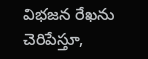విభజన రేఖను చెరిపేస్తూ,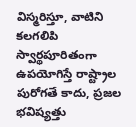విస్మరిస్తూ, వాటిని కలగలిపి స్వార్థపూరితంగా ఉపయోగిస్తే రాష్ట్రాల పురోగతే కాదు, ప్రజల భవిష్యత్తు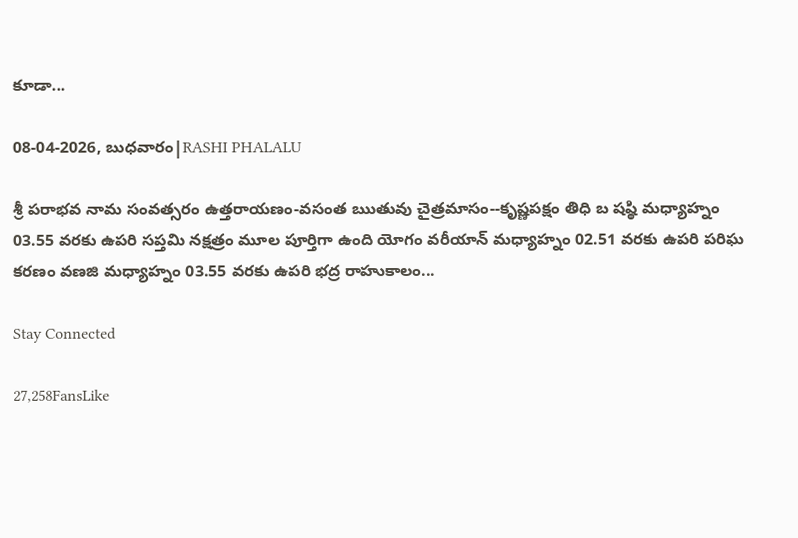కూడా...

08-04-2026, బుధవారం|RASHI PHALALU

శ్రీ పరాభవ నామ సంవత్సరం ఉత్తరాయణం-వసంత ఋతువు చైత్రమాసం--కృష్ణపక్షం తిధి బ షష్ఠి మధ్యాహ్నం 03.55 వరకు ఉపరి సప్తమి నక్షత్రం మూల పూర్తిగా ఉంది యోగం వరీయాన్ మధ్యాహ్నం 02.51 వరకు ఉపరి పరిఘ కరణం వణజి మధ్యాహ్నం 03.55 వరకు ఉపరి భద్ర రాహుకాలం...

Stay Connected

27,258FansLike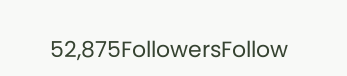52,875FollowersFollow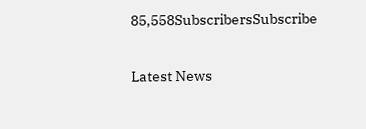85,558SubscribersSubscribe

Latest News